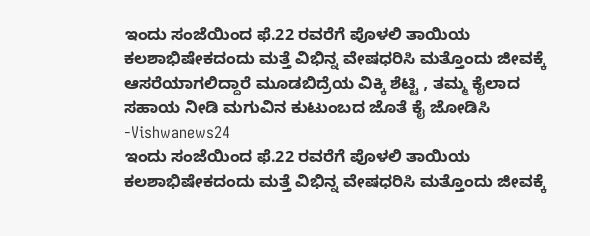ಇಂದು ಸಂಜೆಯಿಂದ ಫೆ.22 ರವರೆಗೆ ಪೊಳಲಿ ತಾಯಿಯ ಕಲಶಾಭಿಷೇಕದಂದು ಮತ್ತೆ ವಿಭಿನ್ನ ವೇಷಧರಿಸಿ ಮತ್ತೊಂದು ಜೀವಕ್ಕೆ ಆಸರೆಯಾಗಲಿದ್ದಾರೆ ಮೂಡಬಿದ್ರೆಯ ವಿಕ್ಕಿ ಶೆಟ್ಟಿ , ತಮ್ಮ ಕೈಲಾದ ಸಹಾಯ ನೀಡಿ ಮಗುವಿನ ಕುಟುಂಬದ ಜೊತೆ ಕೈ ಜೋಡಿಸಿ -Vishwanews24
ಇಂದು ಸಂಜೆಯಿಂದ ಫೆ.22 ರವರೆಗೆ ಪೊಳಲಿ ತಾಯಿಯ ಕಲಶಾಭಿಷೇಕದಂದು ಮತ್ತೆ ವಿಭಿನ್ನ ವೇಷಧರಿಸಿ ಮತ್ತೊಂದು ಜೀವಕ್ಕೆ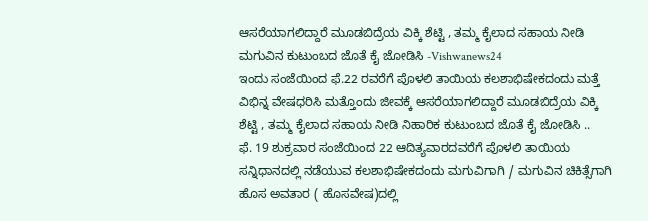ಆಸರೆಯಾಗಲಿದ್ದಾರೆ ಮೂಡಬಿದ್ರೆಯ ವಿಕ್ಕಿ ಶೆಟ್ಟಿ , ತಮ್ಮ ಕೈಲಾದ ಸಹಾಯ ನೀಡಿ ಮಗುವಿನ ಕುಟುಂಬದ ಜೊತೆ ಕೈ ಜೋಡಿಸಿ -Vishwanews24
ಇಂದು ಸಂಜೆಯಿಂದ ಫೆ.22 ರವರೆಗೆ ಪೊಳಲಿ ತಾಯಿಯ ಕಲಶಾಭಿಷೇಕದಂದು ಮತ್ತೆ ವಿಭಿನ್ನ ವೇಷಧರಿಸಿ ಮತ್ತೊಂದು ಜೀವಕ್ಕೆ ಆಸರೆಯಾಗಲಿದ್ದಾರೆ ಮೂಡಬಿದ್ರೆಯ ವಿಕ್ಕಿ ಶೆಟ್ಟಿ , ತಮ್ಮ ಕೈಲಾದ ಸಹಾಯ ನೀಡಿ ನಿಹಾರಿಕ ಕುಟುಂಬದ ಜೊತೆ ಕೈ ಜೋಡಿಸಿ ..
ಫೆ. 19 ಶುಕ್ರವಾರ ಸಂಜೆಯಿಂದ 22 ಆದಿತ್ಯವಾರದವರೆಗೆ ಪೊಳಲಿ ತಾಯಿಯ ಸನ್ನಿಧಾನದಲ್ಲಿ ನಡೆಯುವ ಕಲಶಾಭಿಷೇಕದಂದು ಮಗುವಿಗಾಗಿ / ಮಗುವಿನ ಚಿಕಿತ್ಸೆಗಾಗಿ ಹೊಸ ಅವತಾರ ( ಹೊಸವೇಷ)ದಲ್ಲಿ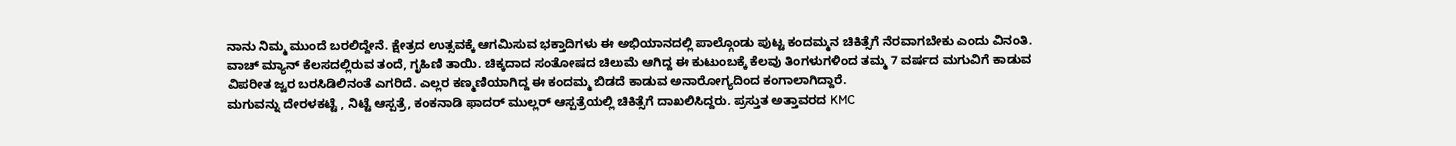ನಾನು ನಿಮ್ಮ ಮುಂದೆ ಬರಲಿದ್ದೇನೆ. ಕ್ಷೇತ್ರದ ಉತ್ಸವಕ್ಕೆ ಆಗಮಿಸುವ ಭಕ್ತಾದಿಗಳು ಈ ಅಭಿಯಾನದಲ್ಲಿ ಪಾಲ್ಗೊಂಡು ಪುಟ್ಟ ಕಂದಮ್ಮನ ಚಿಕಿತ್ಸೆಗೆ ನೆರವಾಗಬೇಕು ಎಂದು ವಿನಂತಿ.
ವಾಚ್ ಮ್ಯಾನ್ ಕೆಲಸದಲ್ಲಿರುವ ತಂದೆ, ಗೃಹಿಣಿ ತಾಯಿ. ಚಿಕ್ಕದಾದ ಸಂತೋಷದ ಚಿಲುಮೆ ಆಗಿದ್ದ ಈ ಕುಟುಂಬಕ್ಕೆ ಕೆಲವು ತಿಂಗಳುಗಳಿಂದ ತಮ್ಮ 7 ವರ್ಷದ ಮಗುವಿಗೆ ಕಾಡುವ ವಿಪರೀತ ಜ್ವರ ಬರಸಿಡಿಲಿನಂತೆ ಎಗರಿದೆ. ಎಲ್ಲರ ಕಣ್ಮಣಿಯಾಗಿದ್ದ ಈ ಕಂದಮ್ಮ ಬಿಡದೆ ಕಾಡುವ ಅನಾರೋಗ್ಯದಿಂದ ಕಂಗಾಲಾಗಿದ್ದಾರೆ.
ಮಗುವನ್ನು ದೇರಳಕಟ್ಟೆ , ನಿಟ್ಟೆ ಆಸ್ಪತ್ರೆ, ಕಂಕನಾಡಿ ಫಾದರ್ ಮುಲ್ಲರ್ ಆಸ್ಪತ್ರೆಯಲ್ಲಿ ಚಿಕಿತ್ಸೆಗೆ ದಾಖಲಿಸಿದ್ದರು. ಪ್ರಸ್ತುತ ಅತ್ತಾವರದ KMC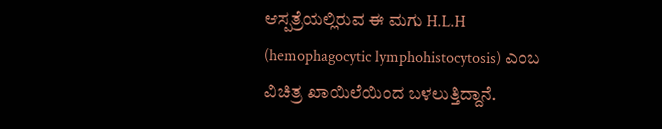ಆಸ್ಪತ್ರೆಯಲ್ಲಿರುವ ಈ ಮಗು H.L.H (hemophagocytic lymphohistocytosis) ಎಂಬ ವಿಚಿತ್ರ ಖಾಯಿಲೆಯಿಂದ ಬಳಲುತ್ತಿದ್ದಾನೆ.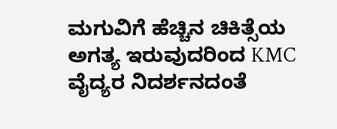ಮಗುವಿಗೆ ಹೆಚ್ಚಿನ ಚಿಕಿತ್ಸೆಯ ಅಗತ್ಯ ಇರುವುದರಿಂದ KMC ವೈದ್ಯರ ನಿದರ್ಶನದಂತೆ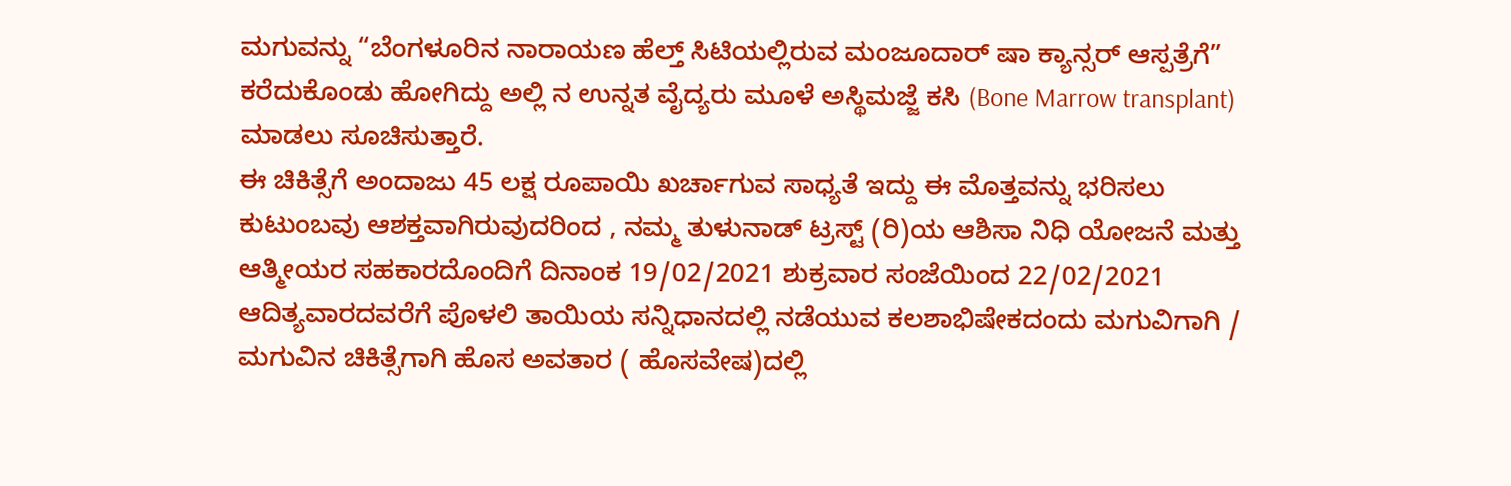ಮಗುವನ್ನು “ಬೆಂಗಳೂರಿನ ನಾರಾಯಣ ಹೆಲ್ತ್ ಸಿಟಿಯಲ್ಲಿರುವ ಮಂಜೂದಾರ್ ಷಾ ಕ್ಯಾನ್ಸರ್ ಆಸ್ಪತ್ರೆಗೆ” ಕರೆದುಕೊಂಡು ಹೋಗಿದ್ದು ಅಲ್ಲಿ ನ ಉನ್ನತ ವೈದ್ಯರು ಮೂಳೆ ಅಸ್ಥಿಮಜ್ಜೆ ಕಸಿ (Bone Marrow transplant) ಮಾಡಲು ಸೂಚಿಸುತ್ತಾರೆ.
ಈ ಚಿಕಿತ್ಸೆಗೆ ಅಂದಾಜು 45 ಲಕ್ಷ ರೂಪಾಯಿ ಖರ್ಚಾಗುವ ಸಾಧ್ಯತೆ ಇದ್ದು ಈ ಮೊತ್ತವನ್ನು ಭರಿಸಲು ಕುಟುಂಬವು ಆಶಕ್ತವಾಗಿರುವುದರಿಂದ , ನಮ್ಮ ತುಳುನಾಡ್ ಟ್ರಸ್ಟ್ (ರಿ)ಯ ಆಶಿಸಾ ನಿಧಿ ಯೋಜನೆ ಮತ್ತು ಆತ್ಮೀಯರ ಸಹಕಾರದೊಂದಿಗೆ ದಿನಾಂಕ 19/02/2021 ಶುಕ್ರವಾರ ಸಂಜೆಯಿಂದ 22/02/2021 ಆದಿತ್ಯವಾರದವರೆಗೆ ಪೊಳಲಿ ತಾಯಿಯ ಸನ್ನಿಧಾನದಲ್ಲಿ ನಡೆಯುವ ಕಲಶಾಭಿಷೇಕದಂದು ಮಗುವಿಗಾಗಿ / ಮಗುವಿನ ಚಿಕಿತ್ಸೆಗಾಗಿ ಹೊಸ ಅವತಾರ ( ಹೊಸವೇಷ)ದಲ್ಲಿ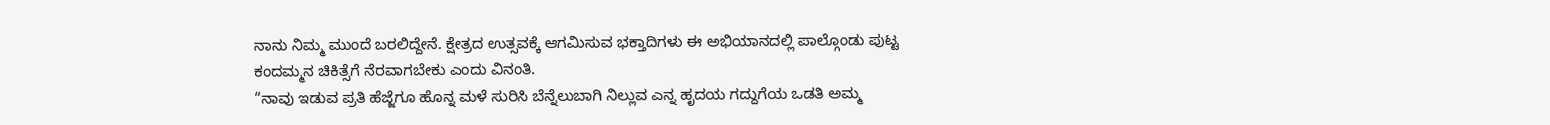ನಾನು ನಿಮ್ಮ ಮುಂದೆ ಬರಲಿದ್ದೇನೆ. ಕ್ಷೇತ್ರದ ಉತ್ಸವಕ್ಕೆ ಆಗಮಿಸುವ ಭಕ್ತಾದಿಗಳು ಈ ಅಭಿಯಾನದಲ್ಲಿ ಪಾಲ್ಗೊಂಡು ಪುಟ್ಟ ಕಂದಮ್ಮನ ಚಿಕಿತ್ಸೆಗೆ ನೆರವಾಗಬೇಕು ಎಂದು ವಿನಂತಿ.
“ನಾವು ಇಡುವ ಪ್ರತಿ ಹೆಜ್ಜೆಗೂ ಹೊನ್ನ ಮಳೆ ಸುರಿಸಿ ಬೆನ್ನೆಲುಬಾಗಿ ನಿಲ್ಲುವ ಎನ್ನ ಹೃದಯ ಗದ್ದುಗೆಯ ಒಡತಿ ಅಮ್ಮ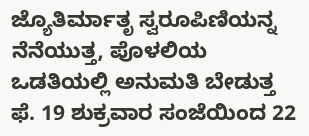ಜ್ಯೊತಿರ್ಮಾತೃ ಸ್ವರೂಪಿಣಿಯನ್ನ ನೆನೆಯುತ್ತ, ಪೊಳಲಿಯ ಒಡತಿಯಲ್ಲಿ ಅನುಮತಿ ಬೇಡುತ್ತ
ಫೆ. 19 ಶುಕ್ರವಾರ ಸಂಜೆಯಿಂದ 22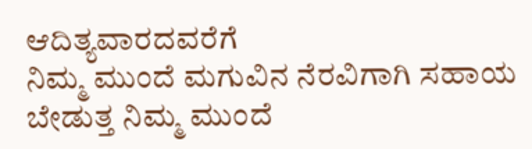ಆದಿತ್ಯವಾರದವರೆಗೆ
ನಿಮ್ಮ ಮುಂದೆ ಮಗುವಿನ ನೆರವಿಗಾಗಿ ಸಹಾಯ ಬೇಡುತ್ತ ನಿಮ್ಮ ಮುಂದೆ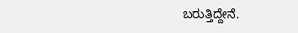ಬರುತ್ತಿದ್ದೇನೆ.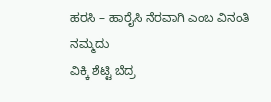ಹರಸಿ – ಹಾರೈಸಿ ನೆರವಾಗಿ ಎಂಬ ವಿನಂತಿ ನಮ್ಮದು
ವಿಕ್ಕಿ ಶೆಟ್ಟಿ ಬೆದ್ರ